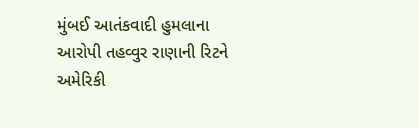મુંબઈ આતંકવાદી હુમલાના આરોપી તહવ્વુર રાણાની રિટને અમેરિકી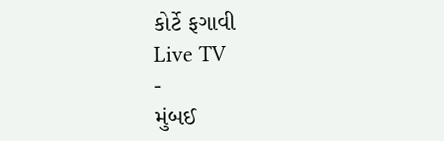કોર્ટે ફગાવી
Live TV
-
મુંબઈ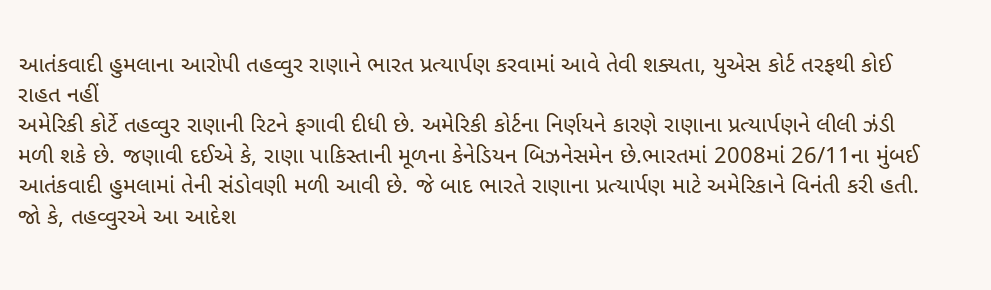આતંકવાદી હુમલાના આરોપી તહવ્વુર રાણાને ભારત પ્રત્યાર્પણ કરવામાં આવે તેવી શક્યતા, યુએસ કોર્ટ તરફથી કોઈ રાહત નહીં
અમેરિકી કોર્ટે તહવ્વુર રાણાની રિટને ફગાવી દીધી છે. અમેરિકી કોર્ટના નિર્ણયને કારણે રાણાના પ્રત્યાર્પણને લીલી ઝંડી મળી શકે છે. જણાવી દઈએ કે, રાણા પાકિસ્તાની મૂળના કેનેડિયન બિઝનેસમેન છે.ભારતમાં 2008માં 26/11ના મુંબઈ આતંકવાદી હુમલામાં તેની સંડોવણી મળી આવી છે. જે બાદ ભારતે રાણાના પ્રત્યાર્પણ માટે અમેરિકાને વિનંતી કરી હતી. જો કે, તહવ્વુરએ આ આદેશ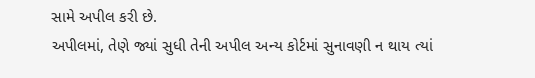સામે અપીલ કરી છે.
અપીલમાં, તેણે જ્યાં સુધી તેની અપીલ અન્ય કોર્ટમાં સુનાવણી ન થાય ત્યાં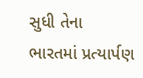સુધી તેના ભારતમાં પ્રત્યાર્પણ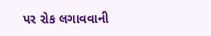પર રોક લગાવવાની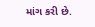માંગ કરી છે.